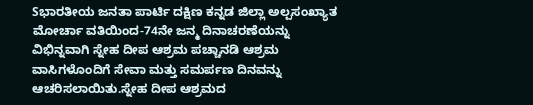Sಭಾರತೀಯ ಜನತಾ ಪಾರ್ಟಿ ದಕ್ಷಿಣ ಕನ್ನಡ ಜಿಲ್ಲಾ ಅಲ್ಪಸಂಖ್ಯಾತ ಮೋರ್ಚಾ ವತಿಯಿಂದ-74ನೇ ಜನ್ಮ ದಿನಾಚರಣೆಯನ್ನು ವಿಭಿನ್ನವಾಗಿ ಸ್ನೇಹ ದೀಪ ಆಶ್ರಮ ಪಚ್ಚಾನಡಿ ಆಶ್ರಮ ವಾಸಿಗಳೊಂದಿಗೆ ಸೇವಾ ಮತ್ತು ಸಮರ್ಪಣ ದಿನವನ್ನು ಆಚರಿಸಲಾಯಿತು.ಸ್ನೇಹ ದೀಪ ಆಶ್ರಮದ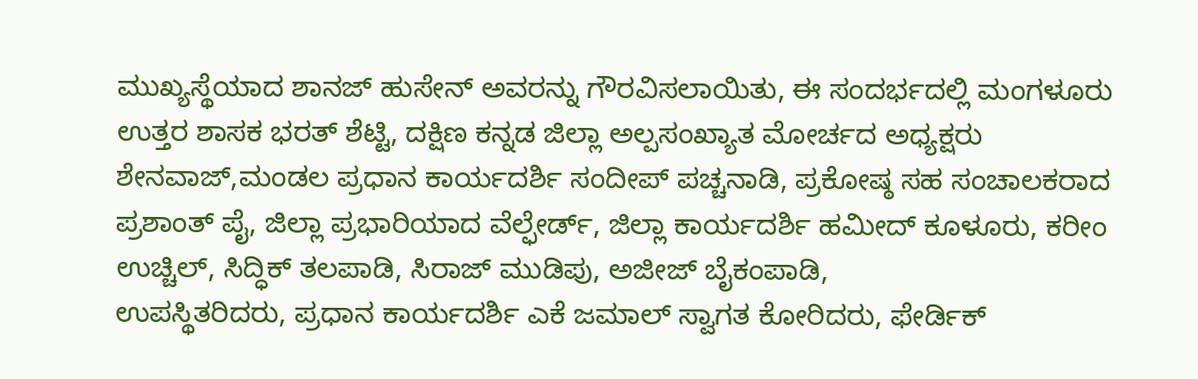ಮುಖ್ಯಸ್ಥೆಯಾದ ಶಾನಜ್ ಹುಸೇನ್ ಅವರನ್ನು ಗೌರವಿಸಲಾಯಿತು, ಈ ಸಂದರ್ಭದಲ್ಲಿ ಮಂಗಳೂರು ಉತ್ತರ ಶಾಸಕ ಭರತ್ ಶೆಟ್ಟಿ, ದಕ್ಷಿಣ ಕನ್ನಡ ಜಿಲ್ಲಾ ಅಲ್ಪಸಂಖ್ಯಾತ ಮೋರ್ಚದ ಅಧ್ಯಕ್ಷರು ಶೇನವಾಜ್,ಮಂಡಲ ಪ್ರಧಾನ ಕಾರ್ಯದರ್ಶಿ ಸಂದೀಪ್ ಪಚ್ಚನಾಡಿ, ಪ್ರಕೋಷ್ಠ ಸಹ ಸಂಚಾಲಕರಾದ ಪ್ರಶಾಂತ್ ಪೈ, ಜಿಲ್ಲಾ ಪ್ರಭಾರಿಯಾದ ವೆಲ್ಫೇರ್ಡ್, ಜಿಲ್ಲಾ ಕಾರ್ಯದರ್ಶಿ ಹಮೀದ್ ಕೂಳೂರು, ಕರೀಂ ಉಚ್ಚಿಲ್, ಸಿದ್ಧಿಕ್ ತಲಪಾಡಿ, ಸಿರಾಜ್ ಮುಡಿಪು, ಅಜೀಜ್ ಬೈಕಂಪಾಡಿ,
ಉಪಸ್ಥಿತರಿದರು, ಪ್ರಧಾನ ಕಾರ್ಯದರ್ಶಿ ಎಕೆ ಜಮಾಲ್ ಸ್ವಾಗತ ಕೋರಿದರು, ಫೇರ್ಡಿಕ್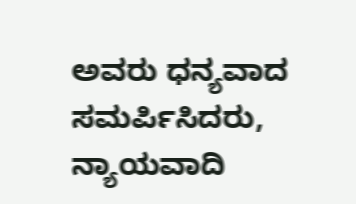ಅವರು ಧನ್ಯವಾದ ಸಮರ್ಪಿಸಿದರು, ನ್ಯಾಯವಾದಿ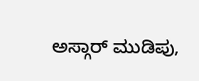ಅಸ್ಗಾರ್ ಮುಡಿಪು,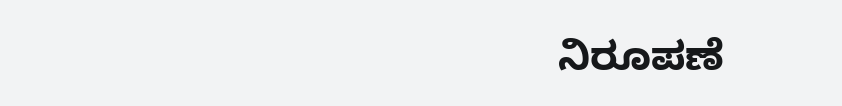ನಿರೂಪಣೆ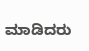ಮಾಡಿದರು